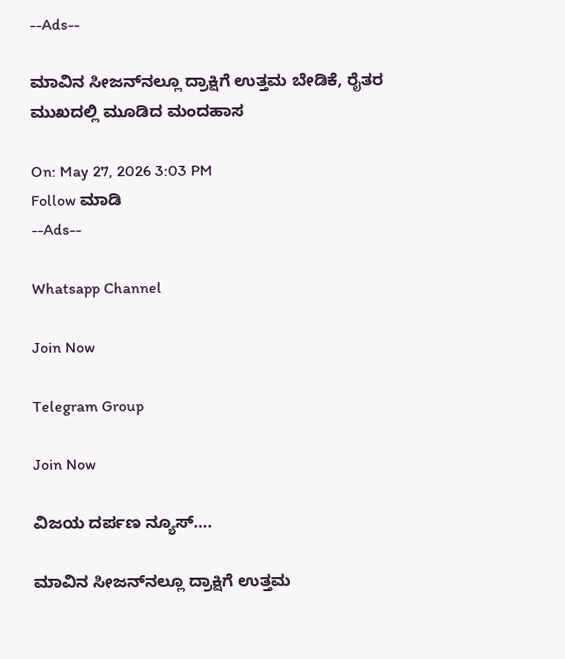--Ads--

ಮಾವಿನ ಸೀಜನ್‌ನಲ್ಲೂ ದ್ರಾಕ್ಷಿಗೆ ಉತ್ತಮ ಬೇಡಿಕೆ, ರೈತರ ಮುಖದಲ್ಲಿ ಮೂಡಿದ ಮಂದಹಾಸ

On: May 27, 2026 3:03 PM
Follow ಮಾಡಿ
--Ads--

Whatsapp Channel

Join Now

Telegram Group

Join Now

ವಿಜಯ ದರ್ಪಣ ನ್ಯೂಸ್….

ಮಾವಿನ ಸೀಜನ್‌ನಲ್ಲೂ ದ್ರಾಕ್ಷಿಗೆ ಉತ್ತಮ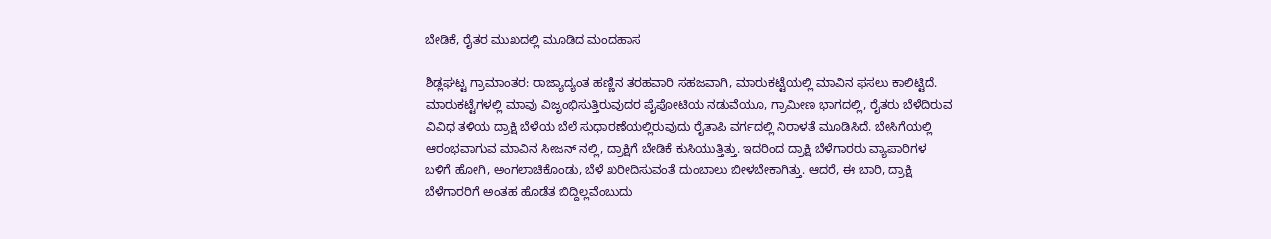ಬೇಡಿಕೆ, ರೈತರ ಮುಖದಲ್ಲಿ ಮೂಡಿದ ಮಂದಹಾಸ

ಶಿಡ್ಲಘಟ್ಟ ಗ್ರಾಮಾಂತರ: ರಾಜ್ಯಾದ್ಯಂತ ಹಣ್ಣಿನ ತರಹವಾರಿ ಸಹಜವಾಗಿ, ಮಾರುಕಟ್ಟೆಯಲ್ಲಿ ಮಾವಿನ ಫಸಲು ಕಾಲಿಟ್ಟಿದೆ. ಮಾರುಕಟ್ಟೆಗಳಲ್ಲಿ ಮಾವು ವಿಜೃಂಭಿಸುತ್ತಿರುವುದರ ಪೈಪೋಟಿಯ ನಡುವೆಯೂ, ಗ್ರಾಮೀಣ ಭಾಗದಲ್ಲಿ, ರೈತರು ಬೆಳೆದಿರುವ ವಿವಿಧ ತಳಿಯ ದ್ರಾಕ್ಷಿ ಬೆಳೆಯ ಬೆಲೆ ಸುಧಾರಣೆಯಲ್ಲಿರುವುದು ರೈತಾಪಿ ವರ್ಗದಲ್ಲಿ ನಿರಾಳತೆ ಮೂಡಿಸಿದೆ. ಬೇಸಿಗೆಯಲ್ಲಿ ಆರಂಭವಾಗುವ ಮಾವಿನ ಸೀಜನ್ ನಲ್ಲಿ, ದ್ರಾಕ್ಷಿಗೆ ಬೇಡಿಕೆ ಕುಸಿಯುತ್ತಿತ್ತು. ಇದರಿಂದ ದ್ರಾಕ್ಷಿ ಬೆಳೆಗಾರರು ವ್ಯಾಪಾರಿಗಳ ಬಳಿಗೆ ಹೋಗಿ, ಅಂಗಲಾಚಿಕೊಂಡು, ಬೆಳೆ ಖರೀದಿಸುವಂತೆ ದುಂಬಾಲು ಬೀಳಬೇಕಾಗಿತ್ತು. ಆದರೆ, ಈ ಬಾರಿ, ದ್ರಾಕ್ಷಿ ಬೆಳೆಗಾರರಿಗೆ ಅಂತಹ ಹೊಡೆತ ಬಿದ್ದಿಲ್ಲವೆಂಬುದು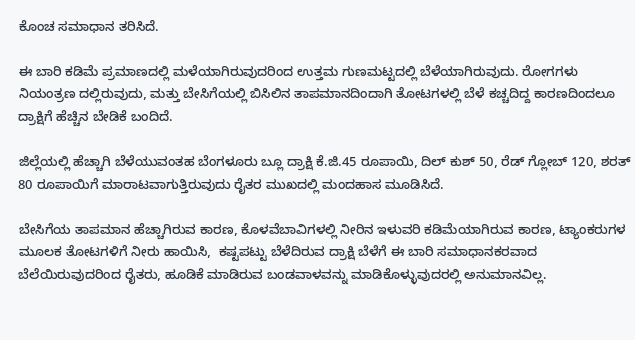ಕೊಂಚ ಸಮಾಧಾನ ತರಿಸಿದೆ.

ಈ ಬಾರಿ ಕಡಿಮೆ ಪ್ರಮಾಣದಲ್ಲಿ ಮಳೆಯಾಗಿರುವುದರಿಂದ ಉತ್ತಮ ಗುಣಮಟ್ಟದಲ್ಲಿ ಬೆಳೆಯಾಗಿರುವುದು. ರೋಗಗಳು ನಿಯಂತ್ರಣ ದಲ್ಲಿರುವುದು, ಮತ್ತು ಬೇಸಿಗೆಯಲ್ಲಿ ಬಿಸಿಲಿನ ತಾಪಮಾನದಿಂದಾಗಿ ತೋಟಗಳಲ್ಲಿ ಬೆಳೆ ಕಚ್ಚದಿದ್ದ ಕಾರಣದಿಂದಲೂ ದ್ರಾಕ್ಷಿಗೆ ಹೆಚ್ಚಿನ ಬೇಡಿಕೆ ಬಂದಿದೆ.

ಜಿಲ್ಲೆಯಲ್ಲಿ ಹೆಚ್ಚಾಗಿ ಬೆಳೆಯುವಂತಹ ಬೆಂಗಳೂರು ಬ್ಲೂ ದ್ರಾಕ್ಷಿ ಕೆ.ಜಿ.45 ರೂಪಾಯಿ, ದಿಲ್ ಕುಶ್ 50, ರೆಡ್ ಗ್ಲೋಬ್ 120, ಶರತ್ 80 ರೂಪಾಯಿಗೆ ಮಾರಾಟವಾಗುತ್ತಿರುವುದು ರೈತರ ಮುಖದಲ್ಲಿ ಮಂದಹಾಸ ಮೂಡಿಸಿದೆ.

ಬೇಸಿಗೆಯ ತಾಪಮಾನ ಹೆಚ್ಚಾಗಿರುವ ಕಾರಣ, ಕೊಳವೆಬಾವಿಗಳಲ್ಲಿ ನೀರಿನ ಇಳುವರಿ ಕಡಿಮೆಯಾಗಿರುವ ಕಾರಣ, ಟ್ಯಾಂಕರುಗಳ ಮೂಲಕ ತೋಟಗಳಿಗೆ ನೀರು ಹಾಯಿಸಿ,  ಕಷ್ಟಪಟ್ಟು ಬೆಳೆದಿರುವ ದ್ರಾಕ್ಷಿ ಬೆಳೆಗೆ ಈ ಬಾರಿ ಸಮಾಧಾನಕರವಾದ ಬೆಲೆಯಿರುವುದರಿಂದ ರೈತರು, ಹೂಡಿಕೆ ಮಾಡಿರುವ ಬಂಡವಾಳವನ್ನು ಮಾಡಿಕೊಳ್ಳುವುದರಲ್ಲಿ ಅನುಮಾನವಿಲ್ಲ.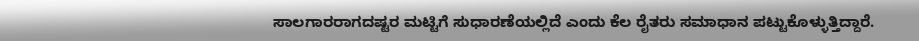ಸಾಲಗಾರರಾಗದಷ್ಟರ ಮಟ್ಟಿಗೆ ಸುಧಾರಣೆಯಲ್ಲಿದೆ ಎಂದು ಕೆಲ ರೈತರು ಸಮಾಧಾನ ಪಟ್ಟುಕೊಳ್ಳುತ್ತಿದ್ದಾರೆ.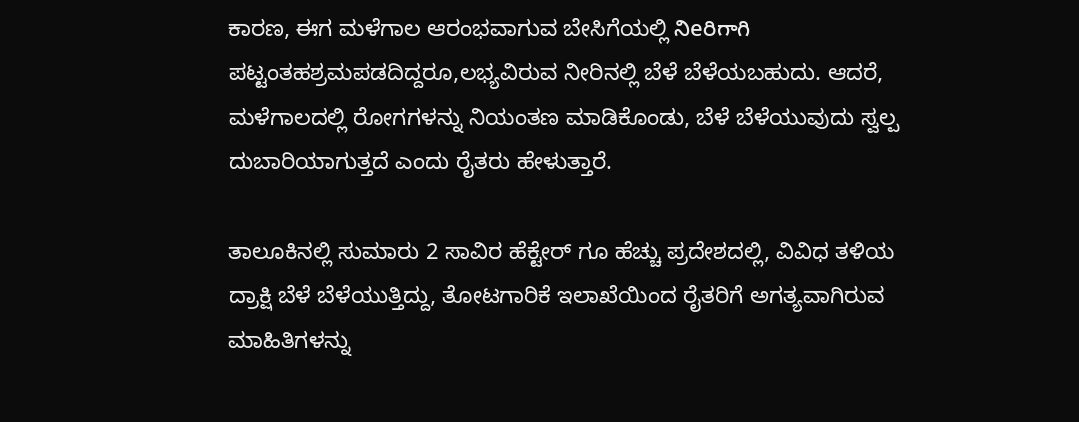ಕಾರಣ, ಈಗ ಮಳೆಗಾಲ ಆರಂಭವಾಗುವ ಬೇಸಿಗೆಯಲ್ಲಿ నిeరిగాగి ಪಟ್ಟಂತಹಶ್ರಮಪಡದಿದ್ದರೂ,ಲಭ್ಯವಿರುವ ನೀರಿನಲ್ಲಿ ಬೆಳೆ ಬೆಳೆಯಬಹುದು. ಆದರೆ, ಮಳೆಗಾಲದಲ್ಲಿ ರೋಗಗಳನ್ನು ನಿಯಂತಣ ಮಾಡಿಕೊಂಡು, ಬೆಳೆ ಬೆಳೆಯುವುದು ಸ್ವಲ್ಪ ದುಬಾರಿಯಾಗುತ್ತದೆ ಎಂದು ರೈತರು ಹೇಳುತ್ತಾರೆ.

ತಾಲೂಕಿನಲ್ಲಿ ಸುಮಾರು 2 ಸಾವಿರ ಹೆಕ್ಟೇರ್ ಗೂ ಹೆಚ್ಚು ಪ್ರದೇಶದಲ್ಲಿ, ವಿವಿಧ ತಳಿಯ ದ್ರಾಕ್ಷಿ ಬೆಳೆ ಬೆಳೆಯುತ್ತಿದ್ದು, ತೋಟಗಾರಿಕೆ ಇಲಾಖೆಯಿಂದ ರೈತರಿಗೆ ಅಗತ್ಯವಾಗಿರುವ ಮಾಹಿತಿಗಳನ್ನು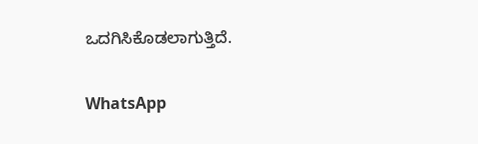ಒದಗಿಸಿಕೊಡಲಾಗುತ್ತಿದೆ.

WhatsApp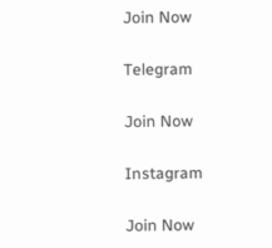Join Now

Telegram

Join Now

Instagram

Join Now